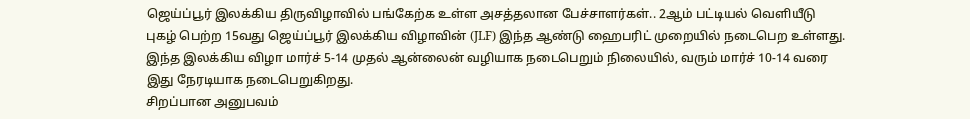ஜெய்ப்பூர் இலக்கிய திருவிழாவில் பங்கேற்க உள்ள அசத்தலான பேச்சாளர்கள்.. 2ஆம் பட்டியல் வெளியீடு
புகழ் பெற்ற 15வது ஜெய்ப்பூர் இலக்கிய விழாவின் (JLF) இந்த ஆண்டு ஹைபரிட் முறையில் நடைபெற உள்ளது. இந்த இலக்கிய விழா மார்ச் 5-14 முதல் ஆன்லைன் வழியாக நடைபெறும் நிலையில், வரும் மார்ச் 10-14 வரை இது நேரடியாக நடைபெறுகிறது.
சிறப்பான அனுபவம்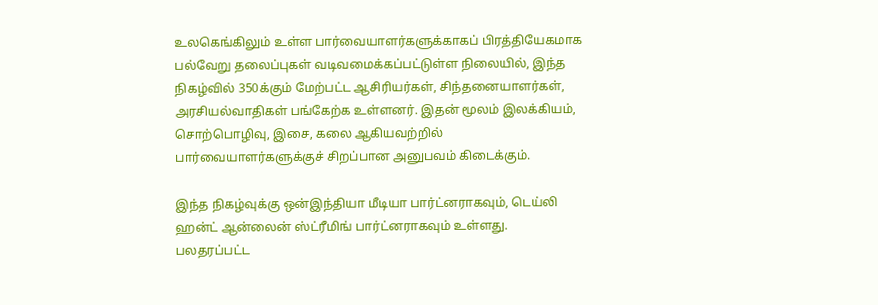உலகெங்கிலும் உள்ள பார்வையாளர்களுக்காகப் பிரத்தியேகமாக பல்வேறு தலைப்புகள் வடிவமைக்கப்பட்டுள்ள நிலையில், இந்த நிகழ்வில் 350க்கும் மேற்பட்ட ஆசிரியர்கள், சிந்தனையாளர்கள், அரசியல்வாதிகள் பங்கேற்க உள்ளனர். இதன் மூலம் இலக்கியம், சொற்பொழிவு, இசை, கலை ஆகியவற்றில் பார்வையாளர்களுக்குச் சிறப்பான அனுபவம் கிடைக்கும்.

இந்த நிகழ்வுக்கு ஒன்இந்தியா மீடியா பார்ட்னராகவும், டெய்லி ஹன்ட் ஆன்லைன் ஸ்ட்ரீமிங் பார்ட்னராகவும் உள்ளது. பலதரப்பட்ட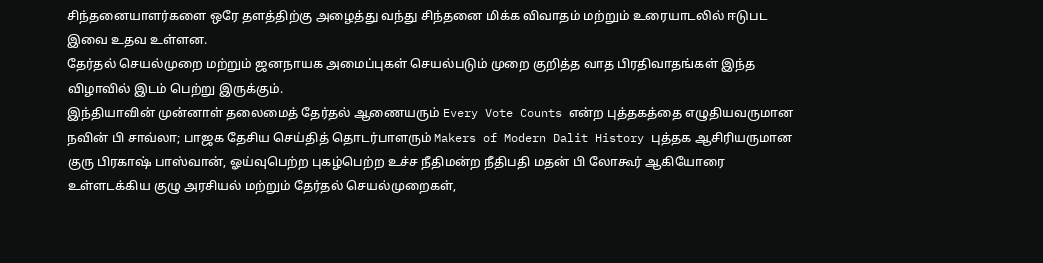சிந்தனையாளர்களை ஒரே தளத்திற்கு அழைத்து வந்து சிந்தனை மிக்க விவாதம் மற்றும் உரையாடலில் ஈடுபட இவை உதவ உள்ளன.
தேர்தல் செயல்முறை மற்றும் ஜனநாயக அமைப்புகள் செயல்படும் முறை குறித்த வாத பிரதிவாதங்கள் இந்த விழாவில் இடம் பெற்று இருக்கும்.
இந்தியாவின் முன்னாள் தலைமைத் தேர்தல் ஆணையரும் Every Vote Counts என்ற புத்தகத்தை எழுதியவருமான நவின் பி சாவ்லா; பாஜக தேசிய செய்தித் தொடர்பாளரும் Makers of Modern Dalit History புத்தக ஆசிரியருமான குரு பிரகாஷ் பாஸ்வான், ஓய்வுபெற்ற புகழ்பெற்ற உச்ச நீதிமன்ற நீதிபதி மதன் பி லோகூர் ஆகியோரை உள்ளடக்கிய குழு அரசியல் மற்றும் தேர்தல் செயல்முறைகள்,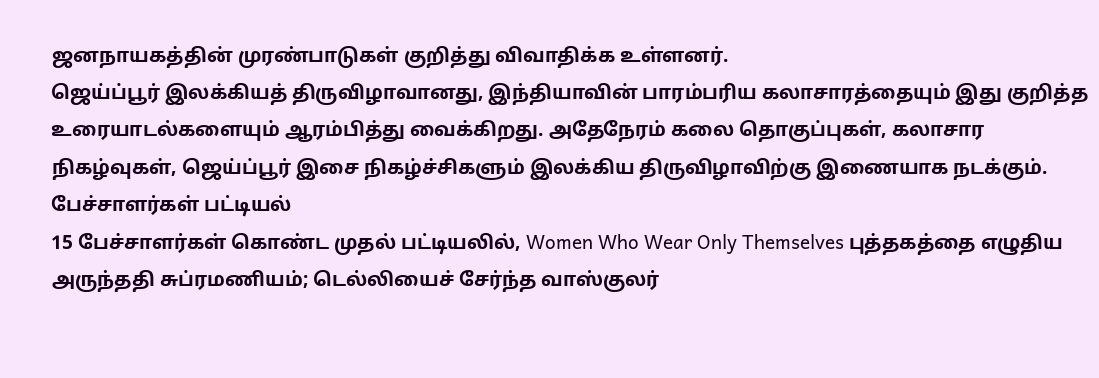ஜனநாயகத்தின் முரண்பாடுகள் குறித்து விவாதிக்க உள்ளனர்.
ஜெய்ப்பூர் இலக்கியத் திருவிழாவானது, இந்தியாவின் பாரம்பரிய கலாசாரத்தையும் இது குறித்த உரையாடல்களையும் ஆரம்பித்து வைக்கிறது. அதேநேரம் கலை தொகுப்புகள், கலாசார நிகழ்வுகள், ஜெய்ப்பூர் இசை நிகழ்ச்சிகளும் இலக்கிய திருவிழாவிற்கு இணையாக நடக்கும்.
பேச்சாளர்கள் பட்டியல்
15 பேச்சாளர்கள் கொண்ட முதல் பட்டியலில், Women Who Wear Only Themselves புத்தகத்தை எழுதிய அருந்ததி சுப்ரமணியம்; டெல்லியைச் சேர்ந்த வாஸ்குலர்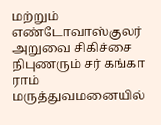மற்றும் எண்டோவாஸ்குலர் அறுவை சிகிச்சை நிபுணரும் சர் கங்கா ராம் மருத்துவமனையில்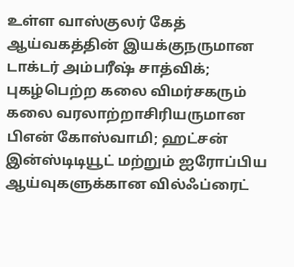உள்ள வாஸ்குலர் கேத் ஆய்வகத்தின் இயக்குநருமான டாக்டர் அம்பரீஷ் சாத்விக்; புகழ்பெற்ற கலை விமர்சகரும் கலை வரலாற்றாசிரியருமான பிஎன் கோஸ்வாமி; ஹட்சன் இன்ஸ்டிடியூட் மற்றும் ஐரோப்பிய ஆய்வுகளுக்கான வில்ஃப்ரைட்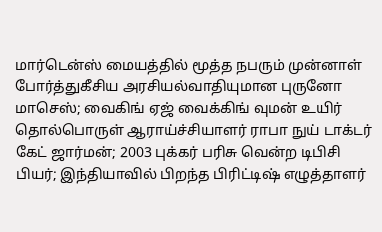மார்டென்ஸ் மையத்தில் மூத்த நபரும் முன்னாள் போர்த்துகீசிய அரசியல்வாதியுமான புருனோ மாசெஸ்; வைகிங் ஏஜ் வைக்கிங் வுமன் உயிர் தொல்பொருள் ஆராய்ச்சியாளர் ராபா நுய் டாக்டர் கேட் ஜார்மன்; 2003 புக்கர் பரிசு வென்ற டிபிசி பியர்; இந்தியாவில் பிறந்த பிரிட்டிஷ் எழுத்தாளர்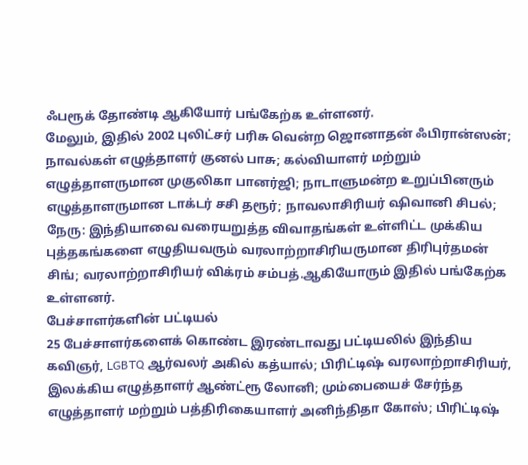ஃபரூக் தோண்டி ஆகியோர் பங்கேற்க உள்ளனர்.
மேலும், இதில் 2002 புலிட்சர் பரிசு வென்ற ஜொனாதன் ஃபிரான்ஸன்; நாவல்கள் எழுத்தாளர் குனல் பாசு; கல்வியாளர் மற்றும் எழுத்தாளருமான முகுலிகா பானர்ஜி; நாடாளுமன்ற உறுப்பினரும் எழுத்தாளருமான டாக்டர் சசி தரூர்; நாவலாசிரியர் ஷிவானி சிபல்; நேரு: இந்தியாவை வரையறுத்த விவாதங்கள் உள்ளிட்ட முக்கிய புத்தகங்களை எழுதியவரும் வரலாற்றாசிரியருமான திரிபுர்தமன் சிங்; வரலாற்றாசிரியர் விக்ரம் சம்பத்.ஆகியோரும் இதில் பங்கேற்க உள்ளனர்.
பேச்சாளர்களின் பட்டியல்
25 பேச்சாளர்களைக் கொண்ட இரண்டாவது பட்டியலில் இந்திய கவிஞர், LGBTQ ஆர்வலர் அகில் கத்யால்; பிரிட்டிஷ் வரலாற்றாசிரியர், இலக்கிய எழுத்தாளர் ஆண்ட்ரூ லோனி; மும்பையைச் சேர்ந்த எழுத்தாளர் மற்றும் பத்திரிகையாளர் அனிந்திதா கோஸ்; பிரிட்டிஷ்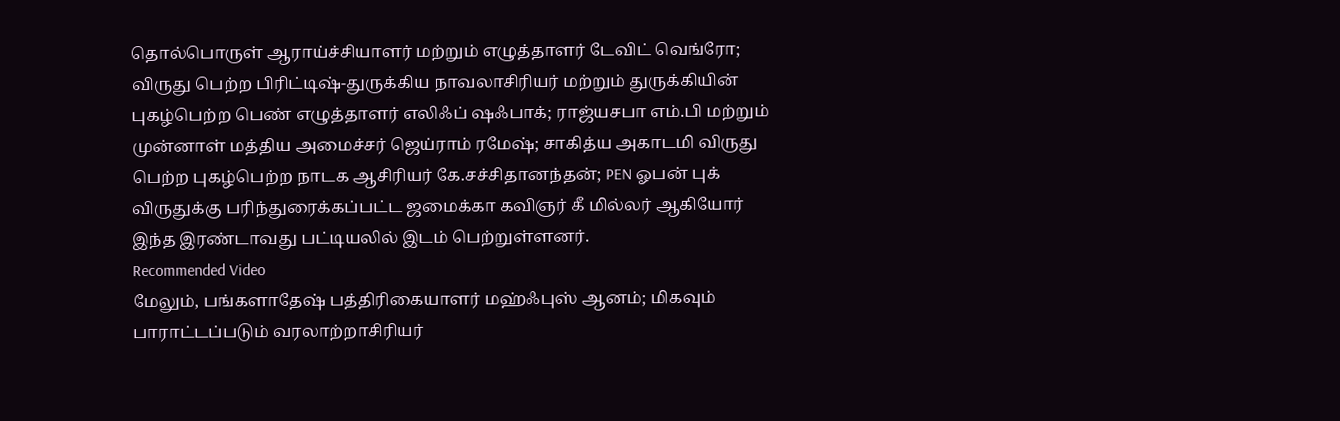தொல்பொருள் ஆராய்ச்சியாளர் மற்றும் எழுத்தாளர் டேவிட் வெங்ரோ; விருது பெற்ற பிரிட்டிஷ்-துருக்கிய நாவலாசிரியர் மற்றும் துருக்கியின் புகழ்பெற்ற பெண் எழுத்தாளர் எலிஃப் ஷஃபாக்; ராஜ்யசபா எம்.பி மற்றும் முன்னாள் மத்திய அமைச்சர் ஜெய்ராம் ரமேஷ்; சாகித்ய அகாடமி விருது பெற்ற புகழ்பெற்ற நாடக ஆசிரியர் கே.சச்சிதானந்தன்; PEN ஓபன் புக் விருதுக்கு பரிந்துரைக்கப்பட்ட ஜமைக்கா கவிஞர் கீ மில்லர் ஆகியோர் இந்த இரண்டாவது பட்டியலில் இடம் பெற்றுள்ளனர்.
Recommended Video
மேலும், பங்களாதேஷ் பத்திரிகையாளர் மஹ்ஃபுஸ் ஆனம்; மிகவும் பாராட்டப்படும் வரலாற்றாசிரியர்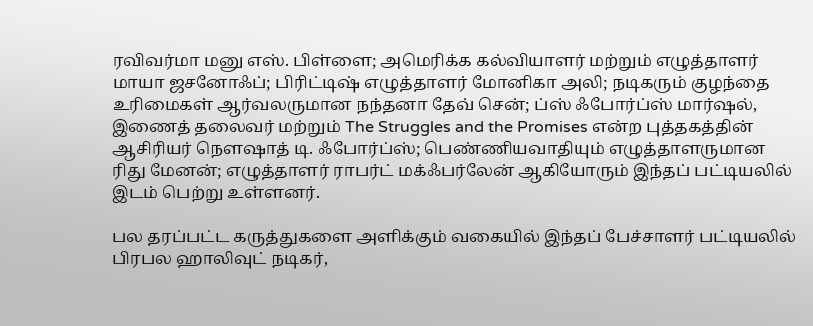ரவிவர்மா மனு எஸ். பிள்ளை; அமெரிக்க கல்வியாளர் மற்றும் எழுத்தாளர் மாயா ஜசனோஃப்; பிரிட்டிஷ் எழுத்தாளர் மோனிகா அலி; நடிகரும் குழந்தை உரிமைகள் ஆர்வலருமான நந்தனா தேவ் சென்; ப்ஸ் ஃபோர்ப்ஸ் மார்ஷல், இணைத் தலைவர் மற்றும் The Struggles and the Promises என்ற புத்தகத்தின் ஆசிரியர் நௌஷாத் டி. ஃபோர்ப்ஸ்; பெண்ணியவாதியும் எழுத்தாளருமான ரிது மேனன்; எழுத்தாளர் ராபர்ட் மக்ஃபர்லேன் ஆகியோரும் இந்தப் பட்டியலில் இடம் பெற்று உள்ளனர்.

பல தரப்பட்ட கருத்துகளை அளிக்கும் வகையில் இந்தப் பேச்சாளர் பட்டியலில் பிரபல ஹாலிவுட் நடிகர்,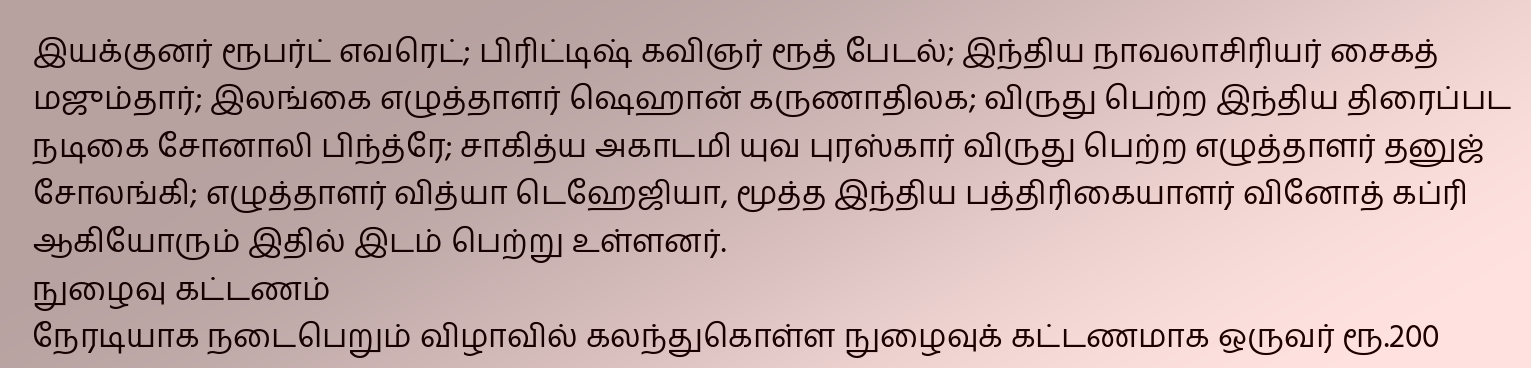இயக்குனர் ரூபர்ட் எவரெட்; பிரிட்டிஷ் கவிஞர் ரூத் பேடல்; இந்திய நாவலாசிரியர் சைகத் மஜும்தார்; இலங்கை எழுத்தாளர் ஷெஹான் கருணாதிலக; விருது பெற்ற இந்திய திரைப்பட நடிகை சோனாலி பிந்த்ரே; சாகித்ய அகாடமி யுவ புரஸ்கார் விருது பெற்ற எழுத்தாளர் தனுஜ் சோலங்கி; எழுத்தாளர் வித்யா டெஹேஜியா, மூத்த இந்திய பத்திரிகையாளர் வினோத் கப்ரி ஆகியோரும் இதில் இடம் பெற்று உள்ளனர்.
நுழைவு கட்டணம்
நேரடியாக நடைபெறும் விழாவில் கலந்துகொள்ள நுழைவுக் கட்டணமாக ஒருவர் ரூ.200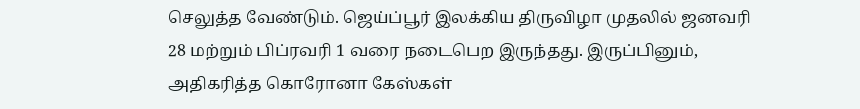செலுத்த வேண்டும். ஜெய்ப்பூர் இலக்கிய திருவிழா முதலில் ஜனவரி 28 மற்றும் பிப்ரவரி 1 வரை நடைபெற இருந்தது. இருப்பினும், அதிகரித்த கொரோனா கேஸ்கள்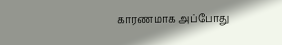காரணமாக அப்போது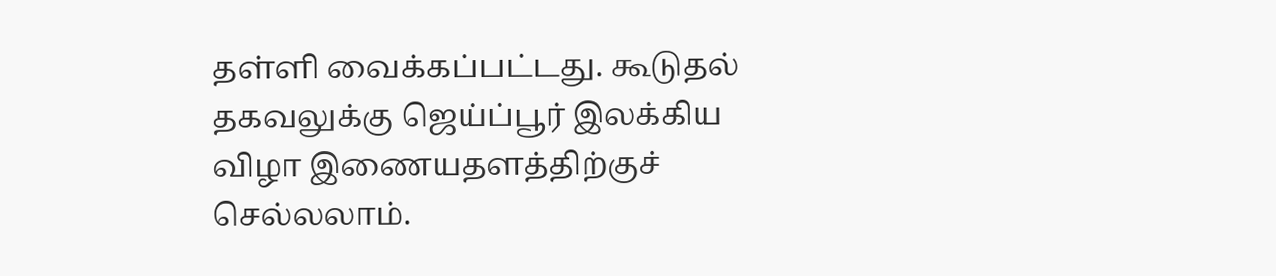தள்ளி வைக்கப்பட்டது. கூடுதல் தகவலுக்கு ஜெய்ப்பூர் இலக்கிய விழா இணையதளத்திற்குச் செல்லலாம்.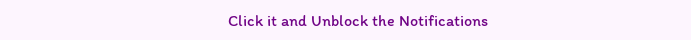Click it and Unblock the Notifications